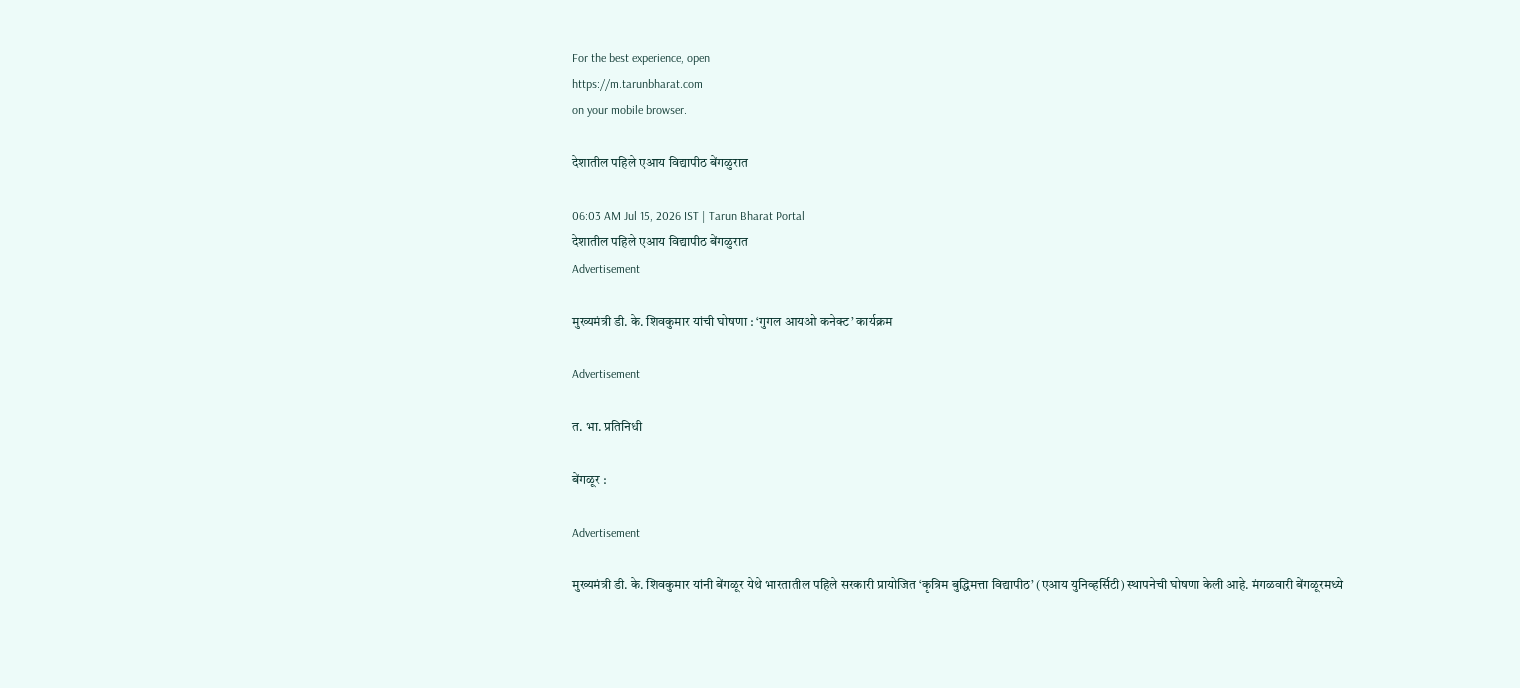For the best experience, open
https://m.tarunbharat.com
on your mobile browser.

देशातील पहिले एआय विद्यापीठ बेंगळुरात

06:03 AM Jul 15, 2026 IST | Tarun Bharat Portal
देशातील पहिले एआय विद्यापीठ बेंगळुरात
Advertisement

मुख्यमंत्री डी. के. शिवकुमार यांची घोषणा : ‘गुगल आयओ कनेक्ट’ कार्यक्रम

Advertisement

त. भा. प्रतिनिधी

बेंगळूर :

Advertisement

मुख्यमंत्री डी. के. शिवकुमार यांनी बेंगळूर येथे भारतातील पहिले सरकारी प्रायोजित ‘कृत्रिम बुद्धिमत्ता विद्यापीठ’ (एआय युनिव्हर्सिटी) स्थापनेची घोषणा केली आहे. मंगळवारी बेंगळूरमध्ये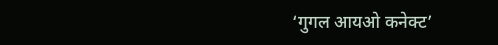‘गुगल आयओ कनेक्ट’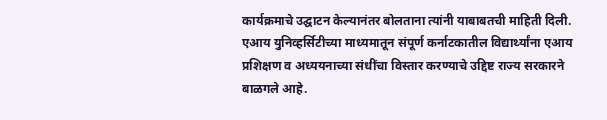कार्यक्रमाचे उद्घाटन केल्यानंतर बोलताना त्यांनी याबाबतची माहिती दिली. एआय युनिव्हर्सिटीच्या माध्यमातून संपूर्ण कर्नाटकातील विद्यार्थ्यांना एआय प्रशिक्षण व अध्ययनाच्या संधींचा विस्तार करण्याचे उद्दिष्ट राज्य सरकारने बाळगले आहे.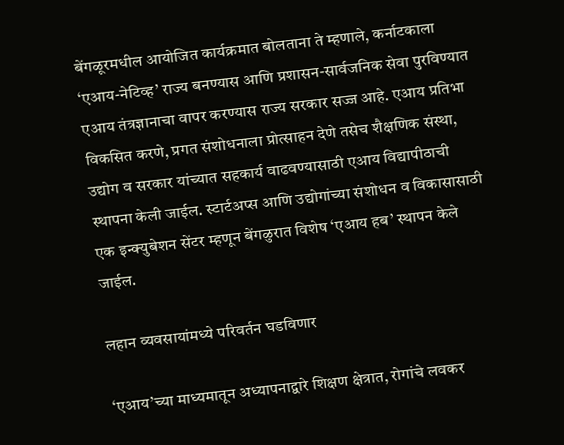बेंगळूरमधील आयोजित कार्यक्रमात बोलताना ते म्हणाले, कर्नाटकाला ‘एआय-नेटिव्ह’ राज्य बनण्यास आणि प्रशासन-सार्वजनिक सेवा पुरविण्यात एआय तंत्रज्ञानाचा वापर करण्यास राज्य सरकार सज्ज आहे. एआय प्रतिभा विकसित करणे, प्रगत संशोधनाला प्रोत्साहन देणे तसेच शैक्षणिक संस्था, उद्योग व सरकार यांच्यात सहकार्य वाढवण्यासाठी एआय विद्यापीठाची स्थापना केली जाईल. स्टार्टअप्स आणि उद्योगांच्या संशोधन व विकासासाठी एक इन्क्युबेशन सेंटर म्हणून बेंगळुरात विशेष ‘एआय हब’ स्थापन केले जाईल.

लहान व्यवसायांमध्ये परिवर्तन घडविणार

‘एआय’च्या माध्यमातून अध्यापनाद्वारे शिक्षण क्षेत्रात, रोगांचे लवकर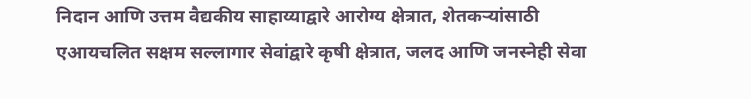निदान आणि उत्तम वैद्यकीय साहाय्याद्वारे आरोग्य क्षेत्रात, शेतकऱ्यांसाठी एआयचलित सक्षम सल्लागार सेवांद्वारे कृषी क्षेत्रात, जलद आणि जनस्नेही सेवा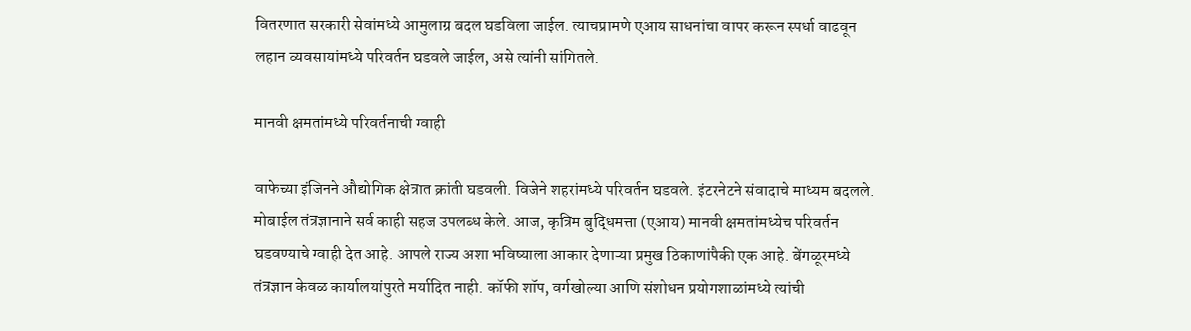वितरणात सरकारी सेवांमध्ये आमुलाग्र बदल घडविला जाईल. त्याचप्रामणे एआय साधनांचा वापर करून स्पर्धा वाढवून लहान व्यवसायांमध्ये परिवर्तन घडवले जाईल, असे त्यांनी सांगितले.

मानवी क्षमतांमध्ये परिवर्तनाची ग्वाही

वाफेच्या इंजिनने औद्योगिक क्षेत्रात क्रांती घडवली. विजेने शहरांमध्ये परिवर्तन घडवले. इंटरनेटने संवादाचे माध्यम बदलले. मोबाईल तंत्रज्ञानाने सर्व काही सहज उपलब्ध केले. आज, कृत्रिम बुद्धिमत्ता (एआय) मानवी क्षमतांमध्येच परिवर्तन घडवण्याचे ग्वाही देत आहे. आपले राज्य अशा भविष्याला आकार देणाऱ्या प्रमुख ठिकाणांपैकी एक आहे. बेंगळूरमध्ये तंत्रज्ञान केवळ कार्यालयांपुरते मर्यादित नाही. कॉफी शॉप, वर्गखोल्या आणि संशोधन प्रयोगशाळांमध्ये त्यांची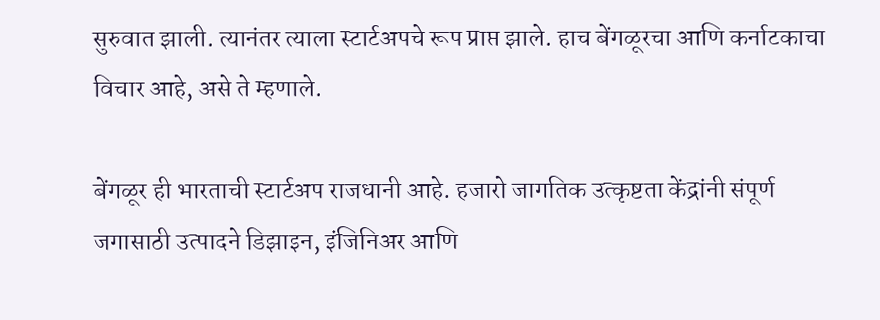सुरुवात झाली. त्यानंतर त्याला स्टार्टअपचे रूप प्राप्त झाले. हाच बेंगळूरचा आणि कर्नाटकाचा विचार आहे, असे ते म्हणाले.

बेंगळूर ही भारताची स्टार्टअप राजधानी आहे. हजारो जागतिक उत्कृष्टता केंद्रांनी संपूर्ण जगासाठी उत्पादने डिझाइन, इंजिनिअर आणि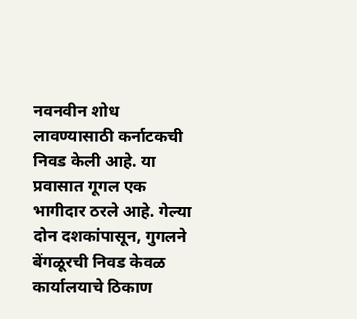नवनवीन शोध लावण्यासाठी कर्नाटकची निवड केली आहे. या प्रवासात गूगल एक भागीदार ठरले आहे. गेल्या दोन दशकांपासून, गुगलने बेंगळूरची निवड केवळ कार्यालयाचे ठिकाण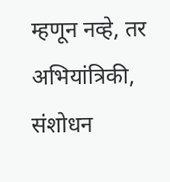म्हणून नव्हे, तर अभियांत्रिकी, संशोधन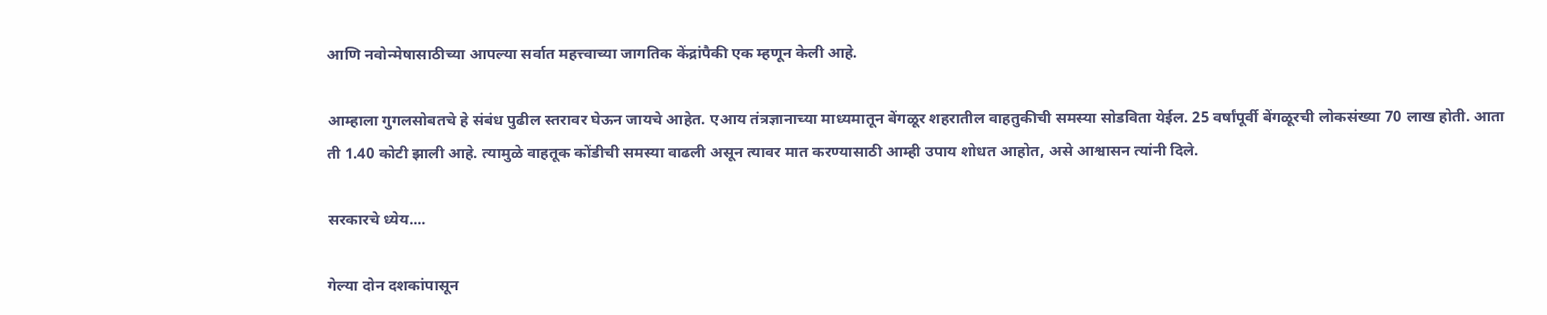आणि नवोन्मेषासाठीच्या आपल्या सर्वात महत्त्वाच्या जागतिक केंद्रांपैकी एक म्हणून केली आहे.

आम्हाला गुगलसोबतचे हे संबंध पुढील स्तरावर घेऊन जायचे आहेत. एआय तंत्रज्ञानाच्या माध्यमातून बेंगळूर शहरातील वाहतुकीची समस्या सोडविता येईल. 25 वर्षांपूर्वी बेंगळूरची लोकसंख्या 70 लाख होती. आता ती 1.40 कोटी झाली आहे. त्यामुळे वाहतूक कोंडीची समस्या वाढली असून त्यावर मात करण्यासाठी आम्ही उपाय शोधत आहोत, असे आश्वासन त्यांनी दिले.

सरकारचे ध्येय....

गेल्या दोन दशकांपासून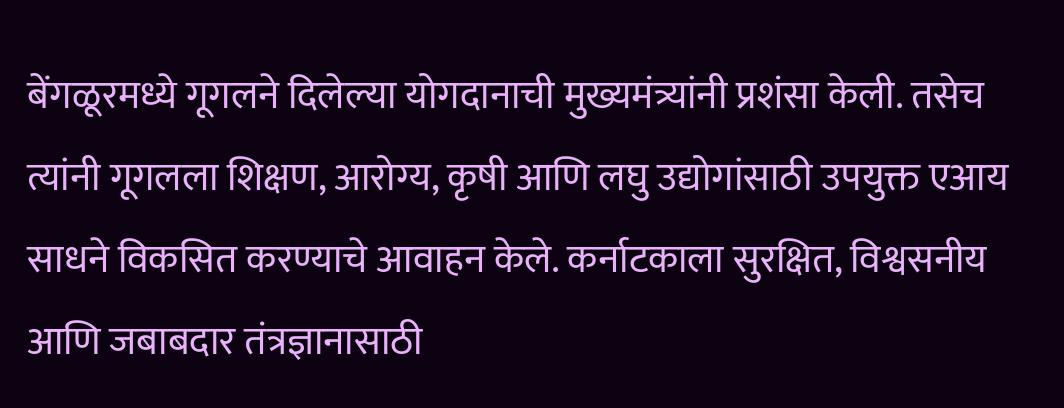बेंगळूरमध्ये गूगलने दिलेल्या योगदानाची मुख्यमंत्र्यांनी प्रशंसा केली. तसेच त्यांनी गूगलला शिक्षण, आरोग्य, कृषी आणि लघु उद्योगांसाठी उपयुक्त एआय साधने विकसित करण्याचे आवाहन केले. कर्नाटकाला सुरक्षित, विश्वसनीय आणि जबाबदार तंत्रज्ञानासाठी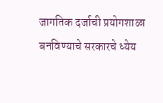जागतिक दर्जाची प्रयोगशाळा बनविण्याचे सरकारचे ध्येय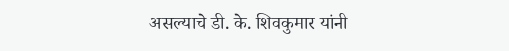असल्याचे डी. के. शिवकुमार यांनी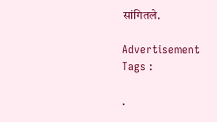सांगितले.

Advertisement
Tags :

.